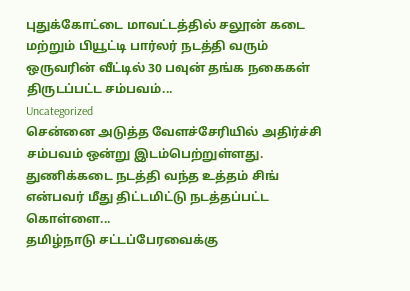புதுக்கோட்டை மாவட்டத்தில் சலூன் கடை மற்றும் பியூட்டி பார்லர் நடத்தி வரும் ஒருவரின் வீட்டில் 30 பவுன் தங்க நகைகள் திருடப்பட்ட சம்பவம்...
Uncategorized
சென்னை அடுத்த வேளச்சேரியில் அதிர்ச்சி சம்பவம் ஒன்று இடம்பெற்றுள்ளது. துணிக்கடை நடத்தி வந்த உத்தம் சிங் என்பவர் மீது திட்டமிட்டு நடத்தப்பட்ட கொள்ளை...
தமிழ்நாடு சட்டப்பேரவைக்கு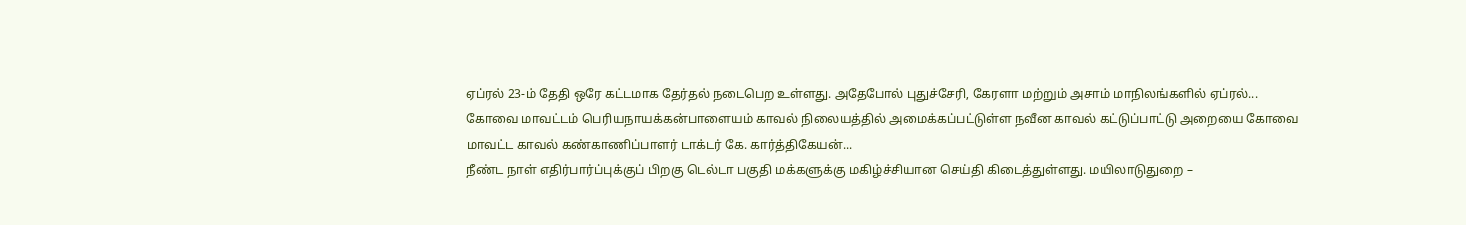ஏப்ரல் 23-ம் தேதி ஒரே கட்டமாக தேர்தல் நடைபெற உள்ளது. அதேபோல் புதுச்சேரி, கேரளா மற்றும் அசாம் மாநிலங்களில் ஏப்ரல்...
கோவை மாவட்டம் பெரியநாயக்கன்பாளையம் காவல் நிலையத்தில் அமைக்கப்பட்டுள்ள நவீன காவல் கட்டுப்பாட்டு அறையை கோவை மாவட்ட காவல் கண்காணிப்பாளர் டாக்டர் கே. கார்த்திகேயன்...
நீண்ட நாள் எதிர்பார்ப்புக்குப் பிறகு டெல்டா பகுதி மக்களுக்கு மகிழ்ச்சியான செய்தி கிடைத்துள்ளது. மயிலாடுதுறை –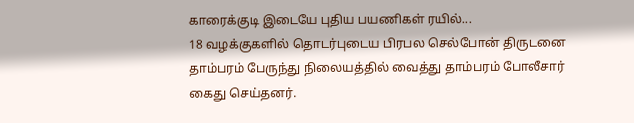காரைக்குடி இடையே புதிய பயணிகள் ரயில்...
18 வழக்குகளில் தொடர்புடைய பிரபல செல்போன் திருடனை தாம்பரம் பேருந்து நிலையத்தில் வைத்து தாம்பரம் போலீசார் கைது செய்தனர்.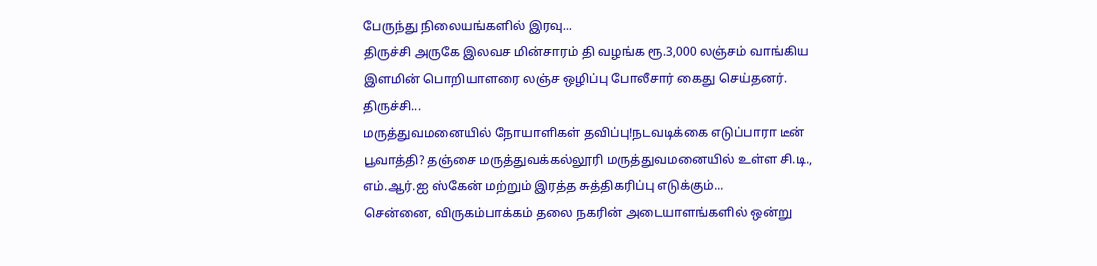பேருந்து நிலையங்களில் இரவு...
திருச்சி அருகே இலவச மின்சாரம் தி வழங்க ரூ.3,000 லஞ்சம் வாங்கிய இளமின் பொறியாளரை லஞ்ச ஒழிப்பு போலீசார் கைது செய்தனர். திருச்சி...
மருத்துவமனையில் நோயாளிகள் தவிப்பு!நடவடிக்கை எடுப்பாரா டீன் பூவாத்தி? தஞ்சை மருத்துவக்கல்லூரி மருத்துவமனையில் உள்ள சி.டி., எம்.ஆர்.ஐ ஸ்கேன் மற்றும் இரத்த சுத்திகரிப்பு எடுக்கும்...
சென்னை, விருகம்பாக்கம் தலை நகரின் அடையாளங்களில் ஒன்று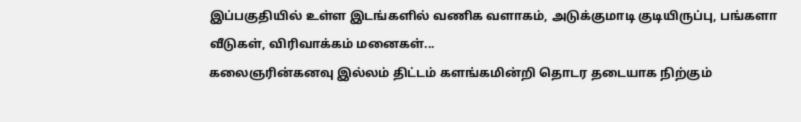இப்பகுதியில் உள்ள இடங்களில் வணிக வளாகம், அடுக்குமாடி குடியிருப்பு, பங்களா வீடுகள், விரிவாக்கம் மனைகள்...
கலைஞரின்கனவு இல்லம் திட்டம் களங்கமின்றி தொடர தடையாக நிற்கும்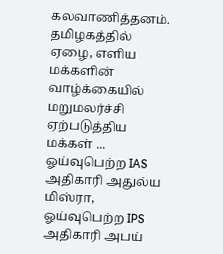கலவாணித்தனம். தமிழகத்தில் ஏழை, எளிய மக்களின் வாழ்க்கையில் மறுமலர்ச்சி ஏற்படுத்திய மக்கள் ...
ஓய்வுபெற்ற IAS அதிகாரி அதுல்ய மிஸ்ரா, ஓய்வுபெற்ற IPS அதிகாரி அபய்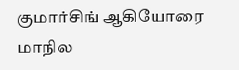குமார்சிங் ஆகியோரை மாநில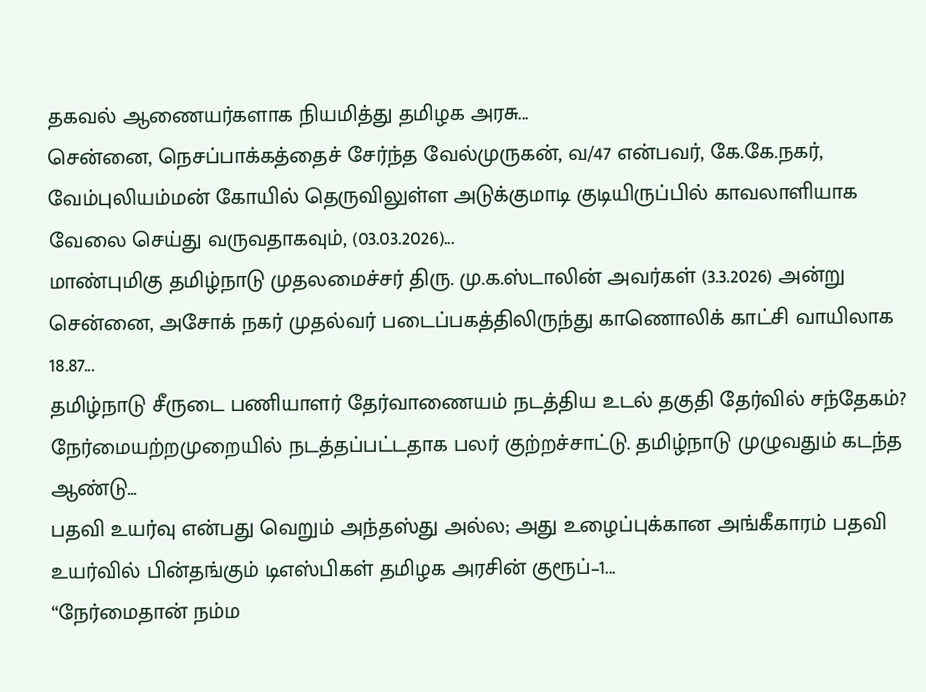தகவல் ஆணையர்களாக நியமித்து தமிழக அரசு...
சென்னை, நெசப்பாக்கத்தைச் சேர்ந்த வேல்முருகன், வ/47 என்பவர், கே.கே.நகர், வேம்புலியம்மன் கோயில் தெருவிலுள்ள அடுக்குமாடி குடியிருப்பில் காவலாளியாக வேலை செய்து வருவதாகவும், (03.03.2026)...
மாண்புமிகு தமிழ்நாடு முதலமைச்சர் திரு. மு.க.ஸ்டாலின் அவர்கள் (3.3.2026) அன்று சென்னை, அசோக் நகர் முதல்வர் படைப்பகத்திலிருந்து காணொலிக் காட்சி வாயிலாக 18.87...
தமிழ்நாடு சீருடை பணியாளர் தேர்வாணையம் நடத்திய உடல் தகுதி தேர்வில் சந்தேகம்? நேர்மையற்றமுறையில் நடத்தப்பட்டதாக பலர் குற்றச்சாட்டு. தமிழ்நாடு முழுவதும் கடந்த ஆண்டு...
பதவி உயர்வு என்பது வெறும் அந்தஸ்து அல்ல; அது உழைப்புக்கான அங்கீகாரம் பதவி உயர்வில் பின்தங்கும் டிஎஸ்பிகள் தமிழக அரசின் குரூப்–1...
“நேர்மைதான் நம்ம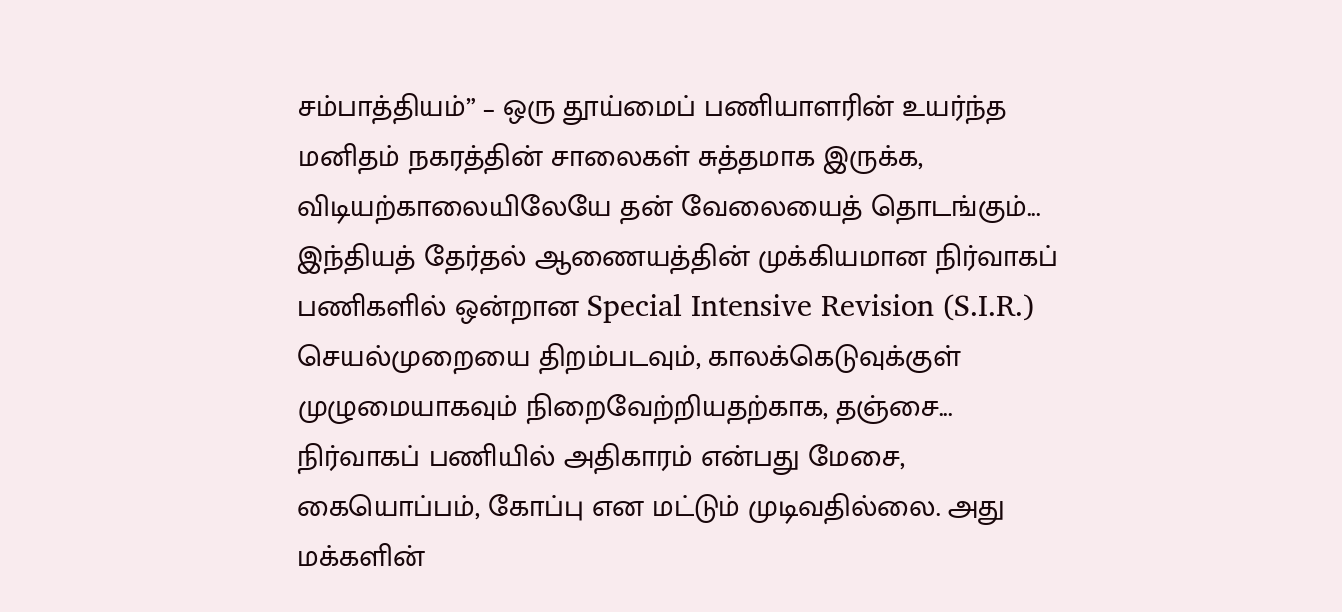சம்பாத்தியம்” – ஒரு தூய்மைப் பணியாளரின் உயர்ந்த மனிதம் நகரத்தின் சாலைகள் சுத்தமாக இருக்க, விடியற்காலையிலேயே தன் வேலையைத் தொடங்கும்...
இந்தியத் தேர்தல் ஆணையத்தின் முக்கியமான நிர்வாகப் பணிகளில் ஒன்றான Special Intensive Revision (S.I.R.) செயல்முறையை திறம்படவும், காலக்கெடுவுக்குள் முழுமையாகவும் நிறைவேற்றியதற்காக, தஞ்சை...
நிர்வாகப் பணியில் அதிகாரம் என்பது மேசை, கையொப்பம், கோப்பு என மட்டும் முடிவதில்லை. அது மக்களின்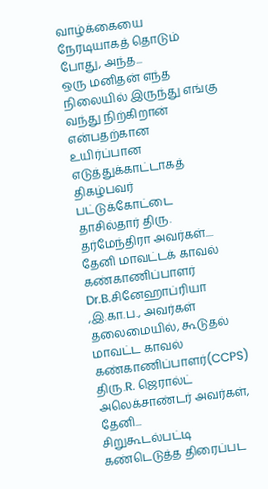வாழ்க்கையை நேரடியாகத் தொடும் போது, அந்த...
ஒரு மனிதன் எந்த நிலையில் இருந்து எங்கு வந்து நிற்கிறான் என்பதற்கான உயிர்ப்பான எடுத்துக்காட்டாகத் திகழ்பவர் பட்டுக்கோட்டை தாசில்தார் திரு. தர்மேந்திரா அவர்கள்....
தேனி மாவட்டக் காவல் கண்காணிப்பாளர் Dr.B.சினேஹாப்ரியா ,இ.கா.ப., அவர்கள் தலைமையில், கூடுதல் மாவட்ட காவல் கண்காணிப்பாளர்(CCPS) திரு.R. ஜெரால்ட் அலெக்சாண்டர் அவர்கள், தேனி...
சிறுகூடல்பட்டி கண்டெடுத்த திரைப்பட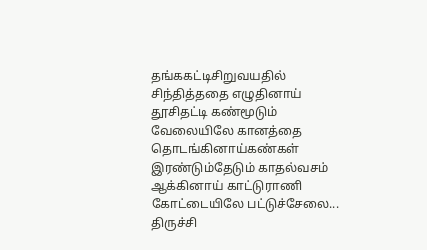தங்ககட்டிசிறுவயதில் சிந்தித்ததை எழுதினாய் தூசிதட்டி கண்மூடும் வேலையிலே கானத்தை தொடங்கினாய்கண்கள் இரண்டும்தேடும் காதல்வசம் ஆக்கினாய் காட்டுராணி கோட்டையிலே பட்டுச்சேலை...
திருச்சி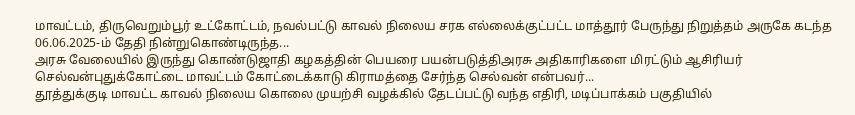மாவட்டம், திருவெறும்பூர் உட்கோட்டம், நவல்பட்டு காவல் நிலைய சரக எல்லைக்குட்பட்ட மாத்தூர் பேருந்து நிறுத்தம் அருகே கடந்த 06.06.2025-ம் தேதி நின்றுகொண்டிருந்த...
அரசு வேலையில் இருந்து கொண்டுஜாதி கழகத்தின் பெயரை பயன்படுத்திஅரசு அதிகாரிகளை மிரட்டும் ஆசிரியர் செல்வன்புதுக்கோட்டை மாவட்டம் கோட்டைக்காடு கிராமத்தை சேர்ந்த செல்வன் என்பவர்...
தூத்துக்குடி மாவட்ட காவல் நிலைய கொலை முயற்சி வழக்கில் தேடப்பட்டு வந்த எதிரி, மடிப்பாக்கம் பகுதியில்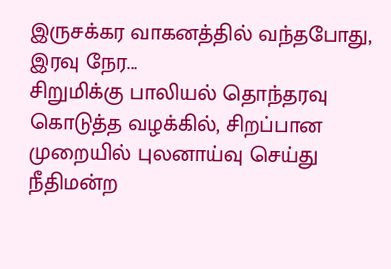இருசக்கர வாகனத்தில் வந்தபோது, இரவு நேர...
சிறுமிக்கு பாலியல் தொந்தரவு கொடுத்த வழக்கில், சிறப்பான முறையில் புலனாய்வு செய்து நீதிமன்ற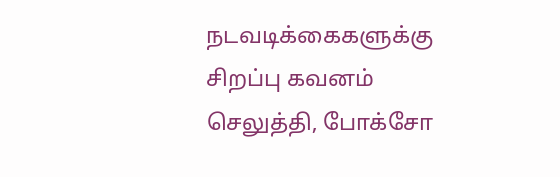நடவடிக்கைகளுக்கு சிறப்பு கவனம் செலுத்தி, போக்சோ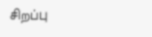சிறப்பு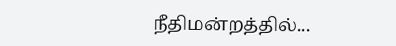நீதிமன்றத்தில்...